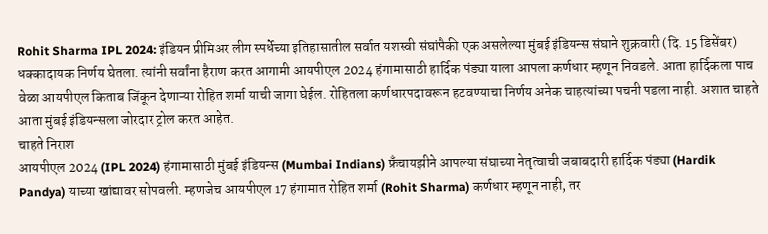Rohit Sharma IPL 2024: इंडियन प्रीमिअर लीग स्पर्धेच्या इतिहासातील सर्वात यशस्वी संघांपैकी एक असलेल्या मुंबई इंडियन्स संघाने शुक्रवारी (दि. 15 डिसेंबर) धक्कादायक निर्णय घेतला. त्यांनी सर्वांना हैराण करत आगामी आयपीएल 2024 हंगामासाठी हार्दिक पंड्या याला आपला कर्णधार म्हणून निवडले. आता हार्दिकला पाच वेळा आयपीएल किताब जिंकून देणाऱ्या रोहित शर्मा याची जागा घेईल. रोहितला कर्णधारपदावरून हटवण्याचा निर्णय अनेक चाहत्यांच्या पचनी पडला नाही. अशात चाहते आता मुंबई इंडियन्सला जोरदार ट्रोल करत आहेत.
चाहते निराश
आयपीएल 2024 (IPL 2024) हंगामासाठी मुंबई इंडियन्स (Mumbai Indians) फ्रँचायझीने आपल्या संघाच्या नेतृत्वाची जबाबदारी हार्दिक पंड्या (Hardik Pandya) याच्या खांद्यावर सोपवली. म्हणजेच आयपीएल 17 हंगामात रोहित शर्मा (Rohit Sharma) कर्णधार म्हणून नाही, तर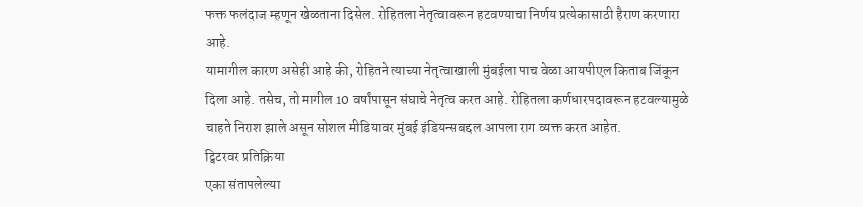फक्त फलंदाज म्हणून खेळताना दिसेल. रोहितला नेतृत्वावरून हटवण्याचा निर्णय प्रत्येकासाठी हैराण करणारा आहे.
यामागील कारण असेही आहे की, रोहितने त्याच्या नेतृत्वाखाली मुंबईला पाच वेळा आयपीएल किताब जिंकून दिला आहे. तसेच, तो मागील 10 वर्षांपासून संघाचे नेतृत्व करत आहे. रोहितला कर्णधारपदावरून हटवल्यामुळे चाहते निराश झाले असून सोशल मीडियावर मुंबई इंडियन्सबद्दल आपला राग व्यक्त करत आहेत.
ट्विटरवर प्रतिक्रिया
एका संतापलेल्या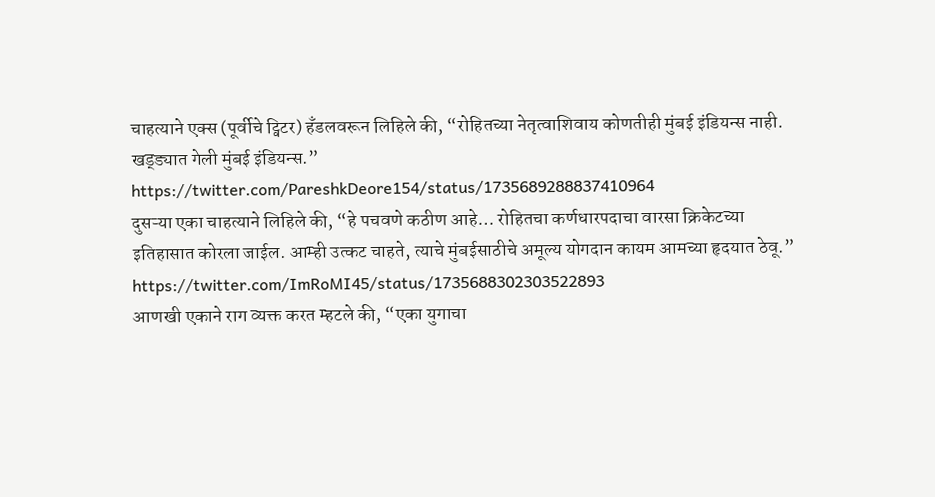चाहत्याने एक्स (पूर्वीचे ट्विटर) हँडलवरून लिहिले की, “रोहितच्या नेतृत्वाशिवाय कोणतीही मुंबई इंडियन्स नाही. खड्ड्यात गेली मुंबई इंडियन्स.”
https://twitter.com/PareshkDeore154/status/1735689288837410964
दुसऱ्या एका चाहत्याने लिहिले की, “हे पचवणे कठीण आहे… रोहितचा कर्णधारपदाचा वारसा क्रिकेटच्या इतिहासात कोरला जाईल. आम्ही उत्कट चाहते, त्याचे मुंबईसाठीचे अमूल्य योगदान कायम आमच्या हृदयात ठेवू.”
https://twitter.com/ImRoMI45/status/1735688302303522893
आणखी एकाने राग व्यक्त करत म्हटले की, “एका युगाचा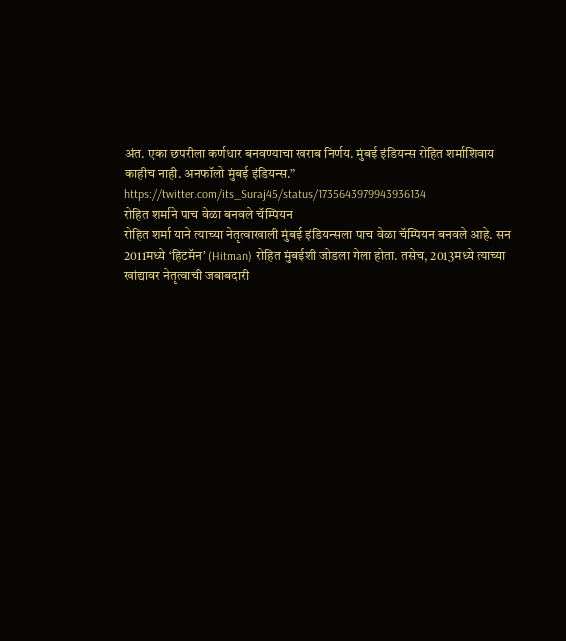अंत. एका छपरीला कर्णधार बनवण्याचा खराब निर्णय. मुंबई इंडियन्स रोहित शर्माशिवाय काहीच नाही. अनफॉलो मुंबई इंडियन्स.”
https://twitter.com/its_Suraj45/status/1735643979943936134
रोहित शर्माने पाच वेळा बनवले चॅम्पियन
रोहित शर्मा याने त्याच्या नेतृत्वाखाली मुंबई इंडियन्सला पाच वेळा चॅम्पियन बनवले आहे. सन 2011मध्ये ‘हिटमॅन’ (Hitman) रोहित मुंबईशी जोडला गेला होता. तसेच, 2013मध्ये त्याच्या खांद्यावर नेतृत्वाची जबाबदारी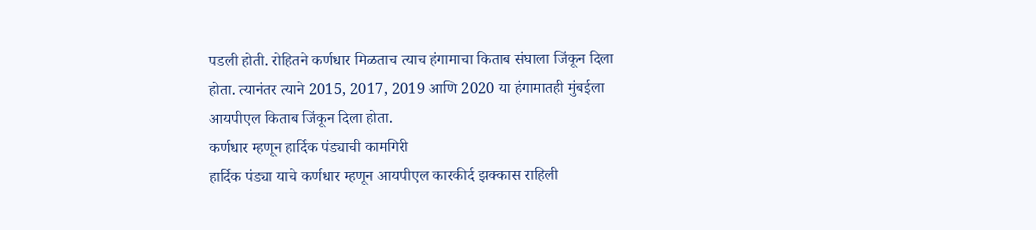पडली होती. रोहितने कर्णधार मिळताच त्याच हंगामाचा किताब संघाला जिंकून दिला होता. त्यानंतर त्याने 2015, 2017, 2019 आणि 2020 या हंगामातही मुंबईला आयपीएल किताब जिंकून दिला होता.
कर्णधार म्हणून हार्दिक पंड्याची कामगिरी
हार्दिक पंड्या याचे कर्णधार म्हणून आयपीएल कारकीर्द झक्कास राहिली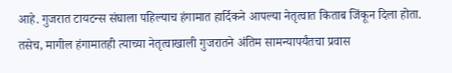आहे. गुजरात टायटन्स संघाला पहिल्याच हंगामात हार्दिकने आपल्या नेतृत्वात किताब जिंकून दिला होता. तसेच, मागील हंगामातही त्याच्या नेतृत्वाखाली गुजरातने अंतिम सामन्यापर्यंतचा प्रवास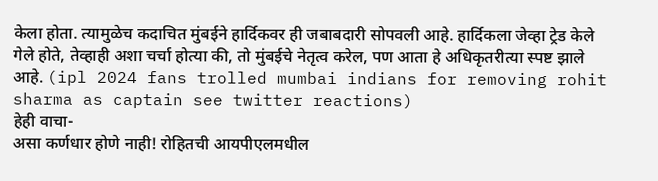केला होता. त्यामुळेच कदाचित मुंबईने हार्दिकवर ही जबाबदारी सोपवली आहे. हार्दिकला जेव्हा ट्रेड केले गेले होते, तेव्हाही अशा चर्चा होत्या की, तो मुंबईचे नेतृत्व करेल, पण आता हे अधिकृतरीत्या स्पष्ट झाले आहे. (ipl 2024 fans trolled mumbai indians for removing rohit sharma as captain see twitter reactions)
हेही वाचा-
असा कर्णधार होणे नाही! रोहितची आयपीएलमधील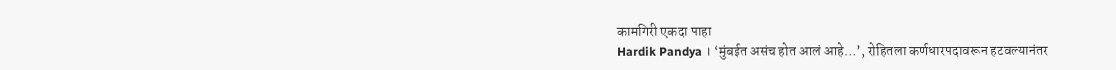कामगिरी एकदा पाहा
Hardik Pandya । ‘मुंबईत असंच होत आलं आहे…’, रोहितला कर्णधारपदावरून हटवल्यानंतर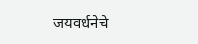जयवर्धनेचे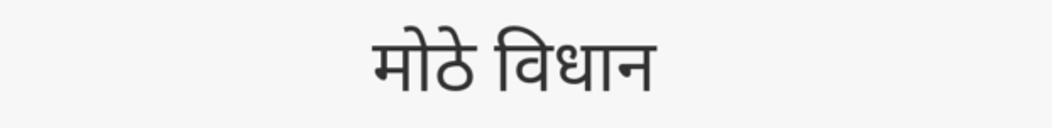मोठे विधान